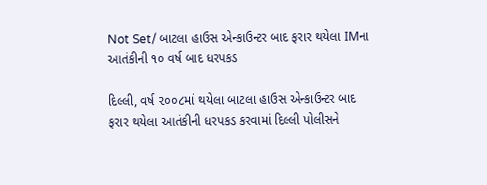Not Set/ બાટલા હાઉસ એન્કાઉન્ટર બાદ ફરાર થયેલા IMના આતંકીની ૧૦ વર્ષ બાદ ધરપકડ

દિલ્લી, વર્ષ ૨૦૦૮માં થયેલા બાટલા હાઉસ એન્કાઉન્ટર બાદ ફરાર થયેલા આતંકીની ધરપકડ કરવામાં દિલ્લી પોલીસને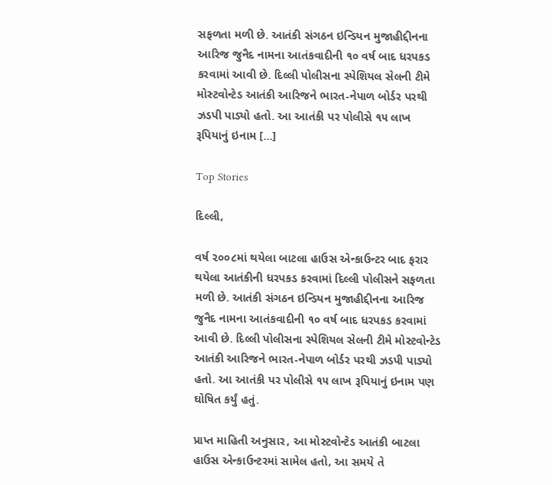સફળતા મળી છે. આતંકી સંગઠન ઇન્ડિયન મુજાહીદ્દીનના આરિજ જુનૈદ નામના આતંકવાદીની ૧૦ વર્ષ બાદ ધરપકડ કરવામાં આવી છે. દિલ્લી પોલીસના સ્પેશિયલ સેલની ટીમે મોસ્ટવોન્ટેડ આતંકી આરિજને ભારત-નેપાળ બોર્ડર પરથી ઝડપી પાડ્યો હતો. આ આતંકી પર પોલીસે ૧૫ લાખ રૂપિયાનું ઇનામ […]

Top Stories

દિલ્લી,

વર્ષ ૨૦૦૮માં થયેલા બાટલા હાઉસ એન્કાઉન્ટર બાદ ફરાર થયેલા આતંકીની ધરપકડ કરવામાં દિલ્લી પોલીસને સફળતા મળી છે. આતંકી સંગઠન ઇન્ડિયન મુજાહીદ્દીનના આરિજ જુનૈદ નામના આતંકવાદીની ૧૦ વર્ષ બાદ ધરપકડ કરવામાં આવી છે. દિલ્લી પોલીસના સ્પેશિયલ સેલની ટીમે મોસ્ટવોન્ટેડ આતંકી આરિજને ભારત-નેપાળ બોર્ડર પરથી ઝડપી પાડ્યો હતો. આ આતંકી પર પોલીસે ૧૫ લાખ રૂપિયાનું ઇનામ પણ ઘોષિત કર્યું હતું.

પ્રાપ્ત માહિતી અનુસાર, આ મોસ્ટવોન્ટેડ આતંકી બાટલા હાઉસ એન્કાઉન્ટરમાં સામેલ હતો, આ સમયે તે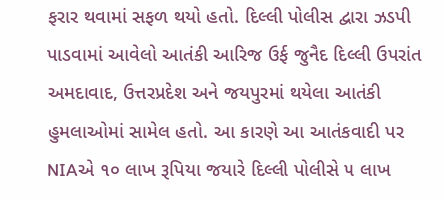ફરાર થવામાં સફળ થયો હતો. દિલ્લી પોલીસ દ્વારા ઝડપી પાડવામાં આવેલો આતંકી આરિજ ઉર્ફ જુનૈદ દિલ્લી ઉપરાંત અમદાવાદ, ઉત્તરપ્રદેશ અને જયપુરમાં થયેલા આતંકી હુમલાઓમાં સામેલ હતો. આ કારણે આ આતંકવાદી પર NIAએ ૧૦ લાખ રૂપિયા જયારે દિલ્લી પોલીસે ૫ લાખ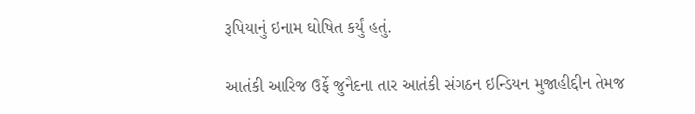રૂપિયાનું ઇનામ ઘોષિત કર્યું હતું.

આતંકી આરિજ ઉર્ફે જુનૈદના તાર આતંકી સંગઠન ઇન્ડિયન મુજાહીદ્દીન તેમજ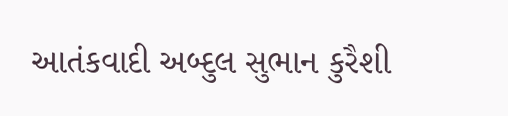આતંકવાદી અબ્દુલ સુભાન કુરૈશી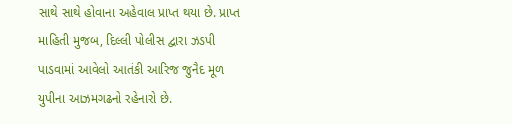સાથે સાથે હોવાના અહેવાલ પ્રાપ્ત થયા છે. પ્રાપ્ત માહિતી મુજબ, દિલ્લી પોલીસ દ્વારા ઝડપી પાડવામાં આવેલો આતંકી આરિજ જુનૈદ મૂળ યુપીના આઝમગઢનો રહેનારો છે.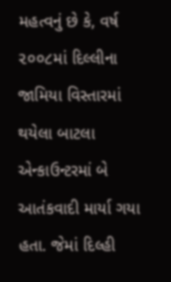મહત્વનું છે કે, વર્ષ ૨૦૦૮માં દિલ્લીના જામિયા વિસ્તારમાં થયેલા બાટલા એન્કાઉન્ટરમાં બે આતંકવાદી માર્યા ગયા હતા. જેમાં દિલ્હી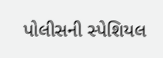પોલીસની સ્પેશિયલ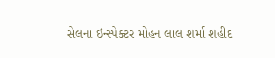સેલના ઇન્સ્પેક્ટર મોહન લાલ શર્મા શહીદ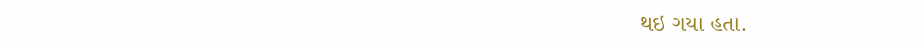થઇ ગયા હતા.